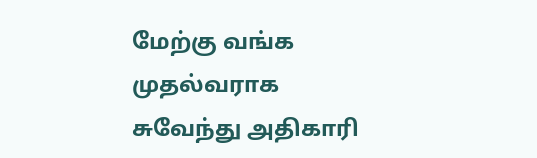மேற்கு வங்க முதல்வராக சுவேந்து அதிகாரி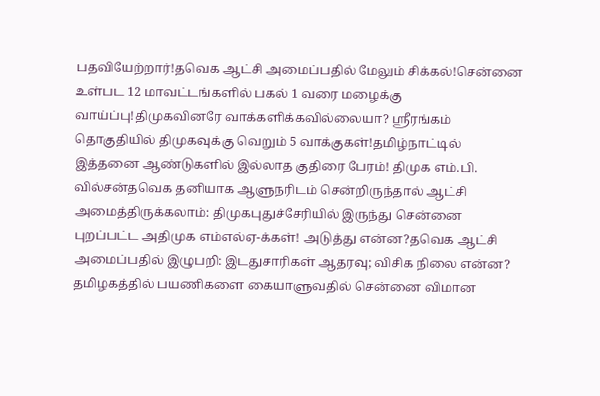பதவியேற்றார்!தவெக ஆட்சி அமைப்பதில் மேலும் சிக்கல்!சென்னை உள்பட 12 மாவட்டங்களில் பகல் 1 வரை மழைக்கு வாய்ப்பு!திமுகவினரே வாக்களிக்கவில்லையா? ஸ்ரீரங்கம் தொகுதியில் திமுகவுக்கு வெறும் 5 வாக்குகள்!தமிழ்நாட்டில் இத்தனை ஆண்டுகளில் இல்லாத குதிரை பேரம்! திமுக எம்.பி. வில்சன்தவெக தனியாக ஆளுநரிடம் சென்றிருந்தால் ஆட்சி அமைத்திருக்கலாம்: திமுகபுதுச்சேரியில் இருந்து சென்னை புறப்பட்ட அதிமுக எம்எல்ஏ-க்கள்! அடுத்து என்ன?தவெக ஆட்சி அமைப்பதில் இழுபறி: இடதுசாரிகள் ஆதரவு; விசிக நிலை என்ன? தமிழகத்தில் பயணிகளை கையாளுவதில் சென்னை விமான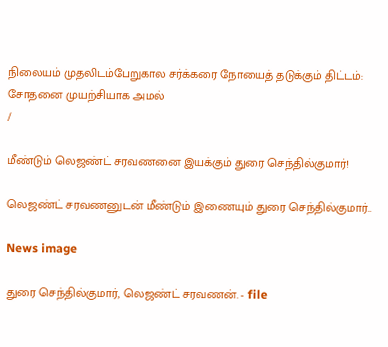நிலையம் முதலிடம்பேறுகால சர்க்கரை நோயைத் தடுக்கும் திட்டம்: சோதனை முயற்சியாக அமல்
/

மீண்டும் லெஜண்ட் சரவணனை இயக்கும் துரை செந்தில்குமார்!

லெஜண்ட் சரவணனுடன் மீண்டும் இணையும் துரை செந்தில்குமார்..

News image

துரை செந்தில்குமார், லெஜண்ட் சரவணன். - file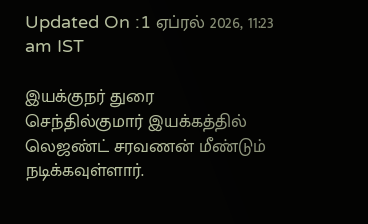Updated On :1 ஏப்ரல் 2026, 11:23 am IST

இயக்குநர் துரை செந்தில்குமார் இயக்கத்தில் லெஜண்ட் சரவணன் மீண்டும் நடிக்கவுள்ளார்.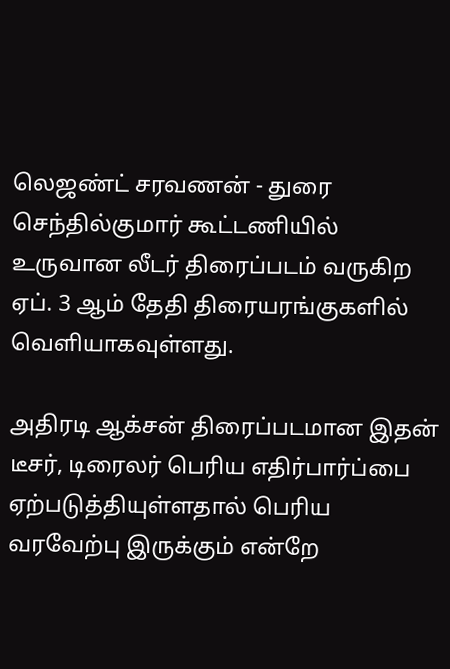லெஜண்ட் சரவணன் - துரை செந்தில்குமார் கூட்டணியில் உருவான லீடர் திரைப்படம் வருகிற ஏப். 3 ஆம் தேதி திரையரங்குகளில் வெளியாகவுள்ளது.

அதிரடி ஆக்சன் திரைப்படமான இதன் டீசர், டிரைலர் பெரிய எதிர்பார்ப்பை ஏற்படுத்தியுள்ளதால் பெரிய வரவேற்பு இருக்கும் என்றே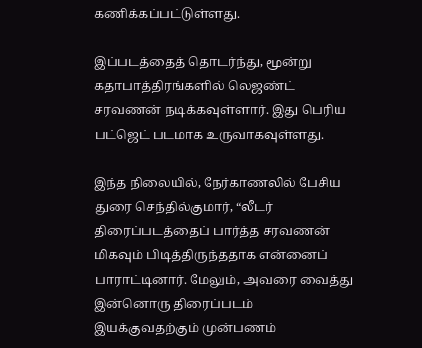கணிக்கப்பட்டுள்ளது.

இப்படத்தைத் தொடர்ந்து, மூன்று கதாபாத்திரங்களில் லெஜண்ட் சரவணன் நடிக்கவுள்ளார். இது பெரிய பட்ஜெட் படமாக உருவாகவுள்ளது.

இந்த நிலையில், நேர்காணலில் பேசிய துரை செந்தில்குமார், “லீடர் திரைப்படத்தைப் பார்த்த சரவணன் மிகவும் பிடித்திருந்ததாக என்னைப் பாராட்டினார். மேலும், அவரை வைத்து இன்னொரு திரைப்படம் இயக்குவதற்கும் முன்பணம்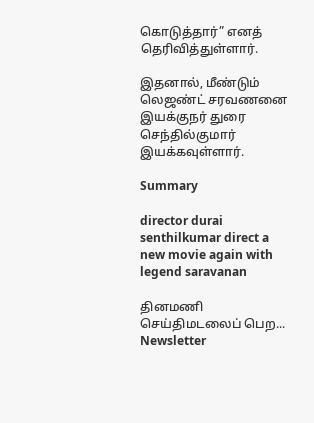கொடுத்தார்” எனத் தெரிவித்துள்ளார்.

இதனால், மீண்டும் லெஜண்ட் சரவணனை இயக்குநர் துரை செந்தில்குமார் இயக்கவுள்ளார்.

Summary

director durai senthilkumar direct a new movie again with legend saravanan

தினமணி செய்திமடலைப் பெற... Newsletter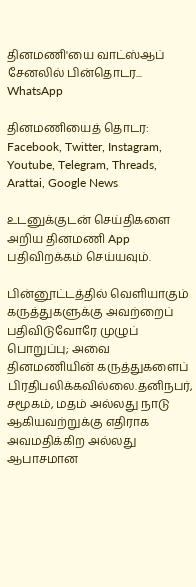தினமணி'யை வாட்ஸ்ஆப் சேனலில் பின்தொடர... WhatsApp

தினமணியைத் தொடர: Facebook, Twitter, Instagram, Youtube, Telegram, Threads, Arattai, Google News

உடனுக்குடன் செய்திகளை அறிய தினமணி App பதிவிறக்கம் செய்யவும்.

பின்னூட்டத்தில் வெளியாகும் கருத்துகளுக்கு அவற்றைப் பதிவிடுவோரே முழுப் பொறுப்பு; அவை தினமணியின் கருத்துகளைப் பிரதிபலிக்கவில்லை.தனிநபர், சமூகம், மதம் அல்லது நாடு ஆகியவற்றுக்கு எதிராக அவமதிக்கிற அல்லது ஆபாசமான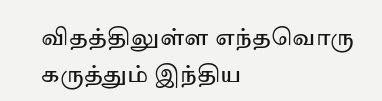விதத்திலுள்ள எந்தவொரு கருத்தும் இந்திய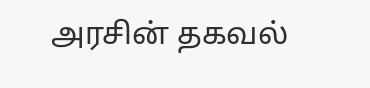அரசின் தகவல்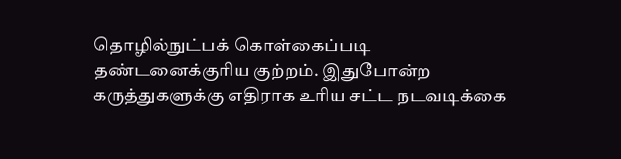தொழில்நுட்பக் கொள்கைப்படி தண்டனைக்குரிய குற்றம். இதுபோன்ற கருத்துகளுக்கு எதிராக உரிய சட்ட நடவடிக்கை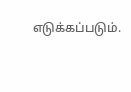எடுக்கப்படும்.